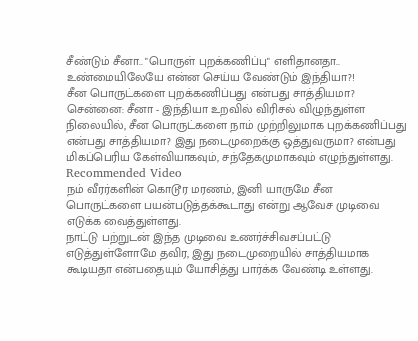சீண்டும் சீனா.. "பொருள் புறக்கணிப்பு" எளிதானதா.. உண்மையிலேயே என்ன செய்ய வேண்டும் இந்தியா?!
சீன பொருட்களை புறக்கணிப்பது என்பது சாத்தியமா?
சென்னை: சீனா - இந்தியா உறவில் விரிசல் விழுந்துள்ள நிலையில், சீன பொருட்களை நாம் முற்றிலுமாக புறக்கணிப்பது என்பது சாத்தியமா? இது நடைமுறைக்கு ஒத்துவருமா? என்பது மிகப்பெரிய கேள்வியாகவும், சந்தேகமுமாகவும் எழுந்துள்ளது.
Recommended Video
நம் வீரர்களின் கொடூர மரணம், இனி யாருமே சீன பொருட்களை பயன்படுத்தக்கூடாது என்று ஆவேச முடிவை எடுக்க வைத்துள்ளது.
நாட்டு பற்றுடன் இந்த முடிவை உணர்ச்சிவசப்பட்டு எடுத்துள்ளோமே தவிர, இது நடைமுறையில் சாத்தியமாக கூடியதா என்பதையும் யோசித்து பார்க்க வேண்டி உள்ளது.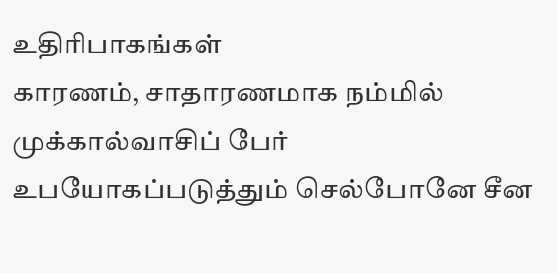உதிரிபாகங்கள்
காரணம், சாதாரணமாக நம்மில் முக்கால்வாசிப் பேர் உபயோகப்படுத்தும் செல்போனே சீன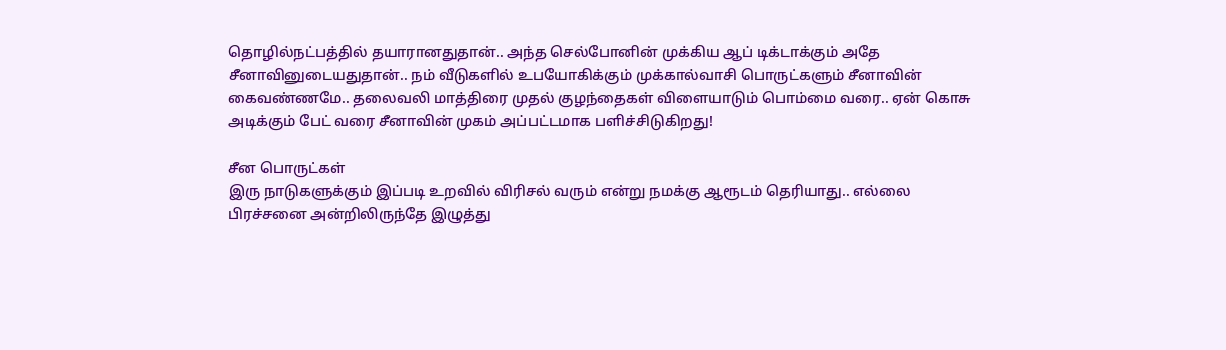தொழில்நட்பத்தில் தயாரானதுதான்.. அந்த செல்போனின் முக்கிய ஆப் டிக்டாக்கும் அதே சீனாவினுடையதுதான்.. நம் வீடுகளில் உபயோகிக்கும் முக்கால்வாசி பொருட்களும் சீனாவின் கைவண்ணமே.. தலைவலி மாத்திரை முதல் குழந்தைகள் விளையாடும் பொம்மை வரை.. ஏன் கொசு அடிக்கும் பேட் வரை சீனாவின் முகம் அப்பட்டமாக பளிச்சிடுகிறது!

சீன பொருட்கள்
இரு நாடுகளுக்கும் இப்படி உறவில் விரிசல் வரும் என்று நமக்கு ஆரூடம் தெரியாது.. எல்லை பிரச்சனை அன்றிலிருந்தே இழுத்து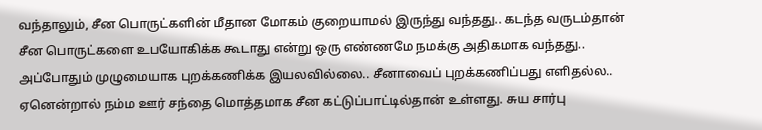வந்தாலும், சீன பொருட்களின் மீதான மோகம் குறையாமல் இருந்து வந்தது.. கடந்த வருடம்தான் சீன பொருட்களை உபயோகிக்க கூடாது என்று ஒரு எண்ணமே நமக்கு அதிகமாக வந்தது.. அப்போதும் முழுமையாக புறக்கணிக்க இயலவில்லை.. சீனாவைப் புறக்கணிப்பது எளிதல்ல.. ஏனென்றால் நம்ம ஊர் சந்தை மொத்தமாக சீன கட்டுப்பாட்டில்தான் உள்ளது. சுய சார்பு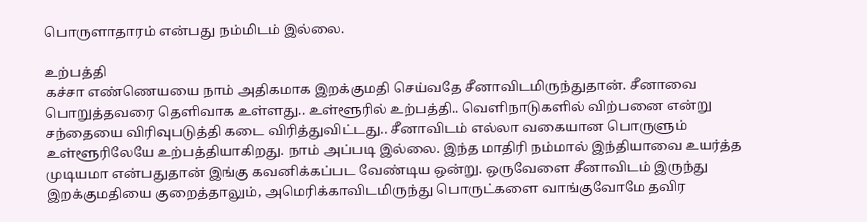பொருளாதாரம் என்பது நம்மிடம் இல்லை.

உற்பத்தி
கச்சா எண்ணெயயை நாம் அதிகமாக இறக்குமதி செய்வதே சீனாவிடமிருந்துதான். சீனாவை பொறுத்தவரை தெளிவாக உள்ளது.. உள்ளூரில் உற்பத்தி.. வெளிநாடுகளில் விற்பனை என்று சந்தையை விரிவுபடுத்தி கடை விரித்துவிட்டது.. சீனாவிடம் எல்லா வகையான பொருளும் உள்ளூரிலேயே உற்பத்தியாகிறது. நாம் அப்படி இல்லை. இந்த மாதிரி நம்மால் இந்தியாவை உயர்த்த முடியமா என்பதுதான் இங்கு கவனிக்கப்பட வேண்டிய ஒன்று. ஒருவேளை சீனாவிடம் இருந்து இறக்குமதியை குறைத்தாலும், அமெரிக்காவிடமிருந்து பொருட்களை வாங்குவோமே தவிர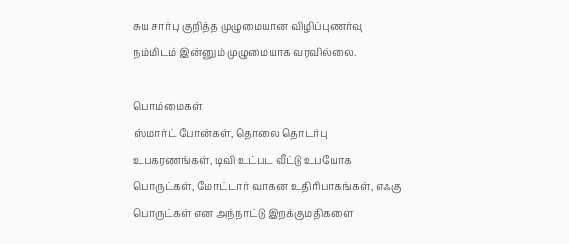சுய சார்பு குறித்த முழுமையான விழிப்புணர்வு நம்மிடம் இன்னும் முழுமையாக வரவில்லை.

பொம்மைகள்
ஸ்மார்ட் போன்கள், தொலை தொடர்பு உபகரணங்கள், டிவி உட்பட வீட்டு உபயோக பொருட்கள், மோட்டார் வாகன உதிரிபாகங்கள், எஃகு பொருட்கள் என அந்நாட்டு இறக்குமதிகளை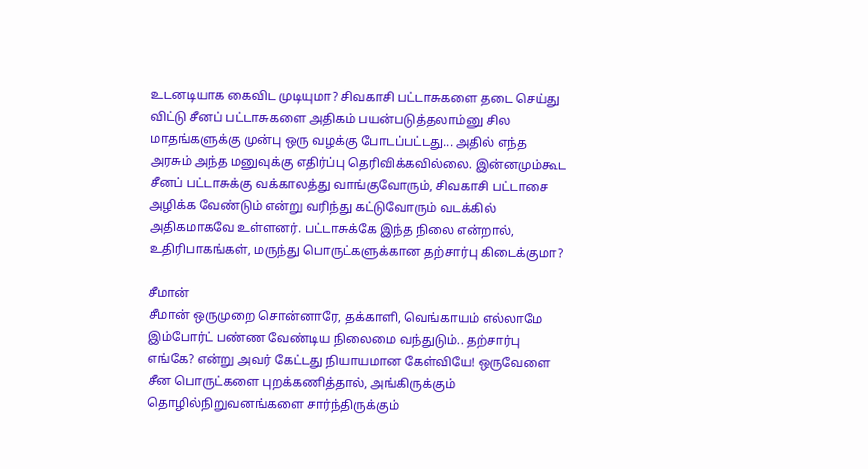உடனடியாக கைவிட முடியுமா? சிவகாசி பட்டாசுகளை தடை செய்து விட்டு சீனப் பட்டாசுகளை அதிகம் பயன்படுத்தலாம்னு சில மாதங்களுக்கு முன்பு ஒரு வழக்கு போடப்பட்டது... அதில் எந்த அரசும் அந்த மனுவுக்கு எதிர்ப்பு தெரிவிக்கவில்லை. இன்னமும்கூட சீனப் பட்டாசுக்கு வக்காலத்து வாங்குவோரும், சிவகாசி பட்டாசை அழிக்க வேண்டும் என்று வரிந்து கட்டுவோரும் வடக்கில் அதிகமாகவே உள்ளனர். பட்டாசுக்கே இந்த நிலை என்றால், உதிரிபாகங்கள், மருந்து பொருட்களுக்கான தற்சார்பு கிடைக்குமா?

சீமான்
சீமான் ஒருமுறை சொன்னாரே, தக்காளி, வெங்காயம் எல்லாமே இம்போர்ட் பண்ண வேண்டிய நிலைமை வந்துடும்.. தற்சார்பு எங்கே? என்று அவர் கேட்டது நியாயமான கேள்வியே! ஒருவேளை சீன பொருட்களை புறக்கணித்தால், அங்கிருக்கும் தொழில்நிறுவனங்களை சார்ந்திருக்கும்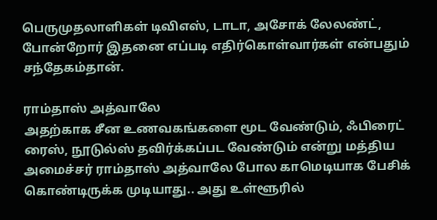பெருமுதலாளிகள் டிவிஎஸ், டாடா, அசோக் லேலண்ட், போன்றோர் இதனை எப்படி எதிர்கொள்வார்கள் என்பதும் சந்தேகம்தான்.

ராம்தாஸ் அத்வாலே
அதற்காக சீன உணவகங்களை மூட வேண்டும், ஃபிரைட் ரைஸ், நூடுல்ஸ் தவிர்க்கப்பட வேண்டும் என்று மத்திய அமைச்சர் ராம்தாஸ் அத்வாலே போல காமெடியாக பேசிக் கொண்டிருக்க முடியாது.. அது உள்ளூரில்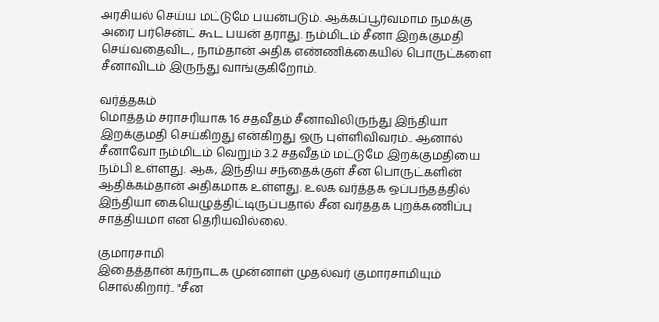அரசியல் செய்ய மட்டுமே பயன்படும். ஆக்கப்பூர்வமாம நமக்கு அரை பர்சென்ட் கூட பயன் தராது. நம்மிடம் சீனா இறக்குமதி செய்வதைவிட, நாம்தான் அதிக எண்ணிக்கையில் பொருட்களை சீனாவிடம் இருந்து வாங்குகிறோம்.

வர்த்தகம்
மொத்தம் சராசரியாக 16 சதவீதம் சீனாவிலிருந்து இந்தியா இறக்குமதி செய்கிறது என்கிறது ஒரு புள்ளிவிவரம்.. ஆனால் சீனாவோ நம்மிடம் வெறும் 3.2 சதவீதம் மட்டுமே இறக்குமதியை நம்பி உள்ளது. ஆக, இந்திய சந்தைக்குள் சீன பொருட்களின் ஆதிக்கம்தான் அதிகமாக உள்ளது. உலக வர்த்தக ஒப்பந்தத்தில் இந்தியா கையெழுத்திட்டிருப்பதால் சீன வர்ததக புறக்கணிப்பு சாத்தியமா என தெரியவில்லை.

குமாரசாமி
இதைத்தான் கர்நாடக முன்னாள் முதல்வர் குமாரசாமியும் சொல்கிறார்.. "சீன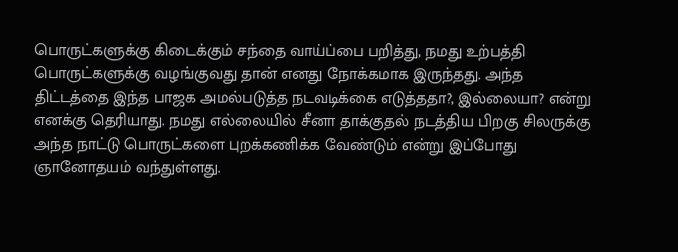பொருட்களுக்கு கிடைக்கும் சந்தை வாய்ப்பை பறித்து, நமது உற்பத்தி பொருட்களுக்கு வழங்குவது தான் எனது நோக்கமாக இருந்தது. அந்த திட்டத்தை இந்த பாஜக அமல்படுத்த நடவடிக்கை எடுத்ததா?, இல்லையா? என்று எனக்கு தெரியாது. நமது எல்லையில் சீனா தாக்குதல் நடத்திய பிறகு சிலருக்கு அந்த நாட்டு பொருட்களை புறக்கணிக்க வேண்டும் என்று இப்போது ஞானோதயம் வந்துள்ளது.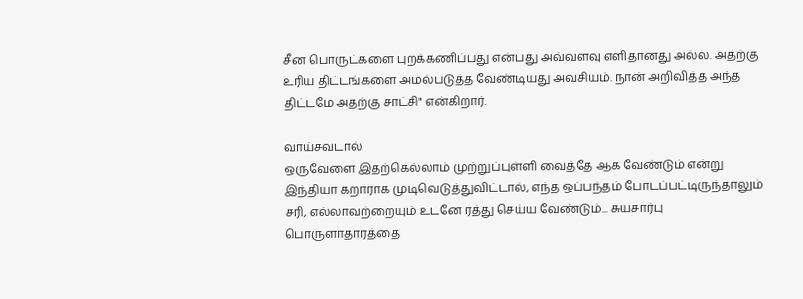சீன பொருட்களை புறக்கணிப்பது என்பது அவ்வளவு எளிதானது அல்ல. அதற்கு உரிய திட்டங்களை அமல்படுத்த வேண்டியது அவசியம். நான் அறிவித்த அந்த திட்டமே அதற்கு சாட்சி" என்கிறார்.

வாய்சவடால்
ஒருவேளை இதற்கெல்லாம் முற்றுப்புள்ளி வைத்தே ஆக வேண்டும் என்று இந்தியா கறாராக முடிவெடுத்துவிட்டால், எந்த ஒப்பந்தம் போடப்பட்டிருந்தாலும் சரி, எல்லாவற்றையும் உடனே ரத்து செய்ய வேண்டும்... சுயசார்பு பொருளாதாரத்தை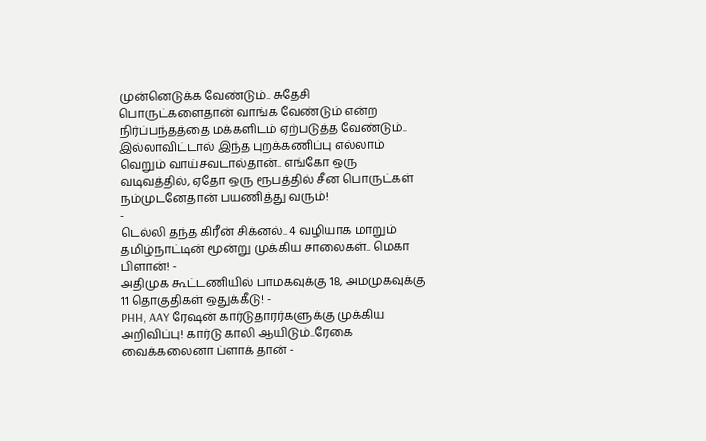முன்னெடுக்க வேண்டும்.. சுதேசி பொருட்களைதான் வாங்க வேண்டும் என்ற நிர்ப்பந்தத்தை மக்களிடம் ஏற்படுத்த வேண்டும்.. இல்லாவிட்டால் இந்த புறக்கணிப்பு எல்லாம் வெறும் வாய்சவடால்தான்.. எங்கோ ஒரு வடிவத்தில், ஏதோ ஒரு ரூபத்தில் சீன பொருட்கள் நம்முடனேதான் பயணித்து வரும்!
-
டெல்லி தந்த கிரீன் சிக்னல்.. 4 வழியாக மாறும் தமிழ்நாட்டின் மூன்று முக்கிய சாலைகள்.. மெகா பிளான்! -
அதிமுக கூட்டணியில் பாமகவுக்கு 18, அமமுகவுக்கு 11 தொகுதிகள் ஒதுக்கீடு! -
PHH, AAY ரேஷன் கார்டுதாரர்களுக்கு முக்கிய அறிவிப்பு! கார்டு காலி ஆயிடும்..ரேகை வைக்கலைனா ப்ளாக் தான் -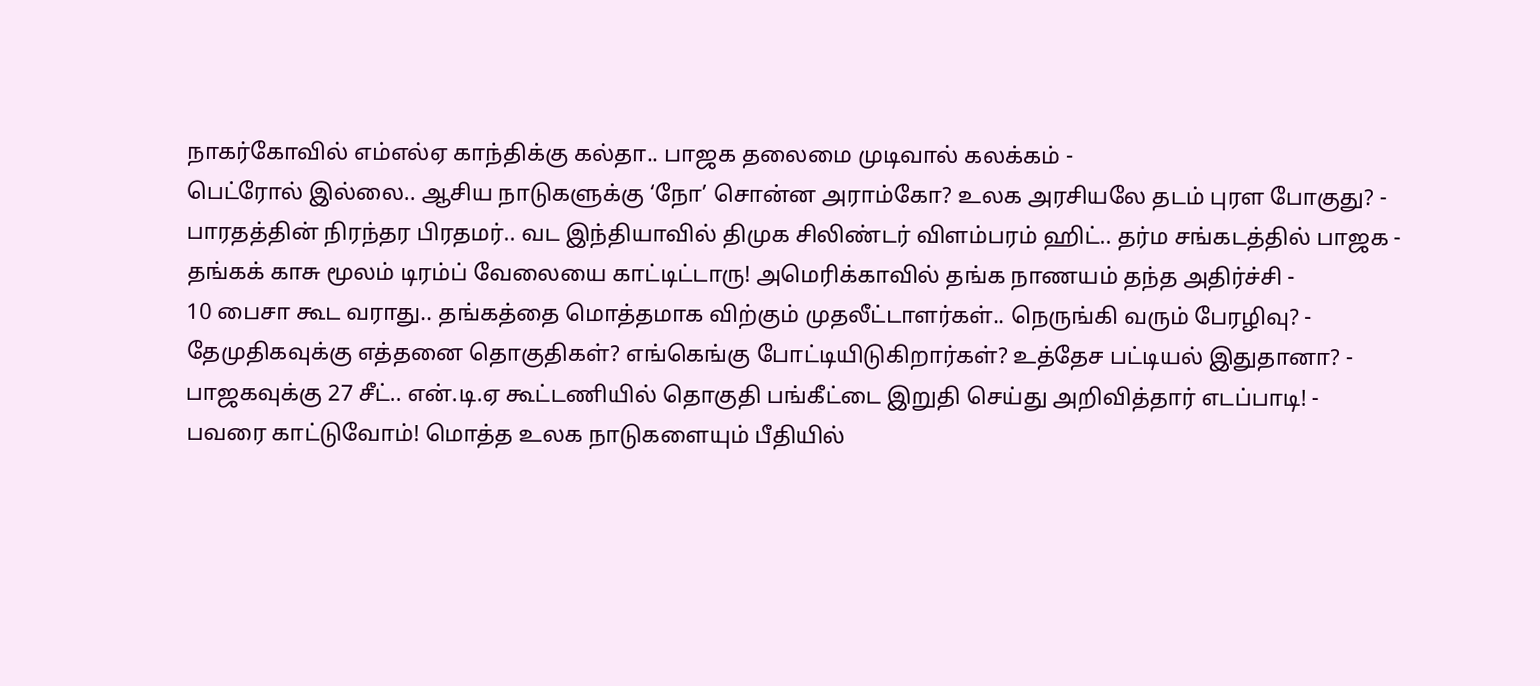நாகர்கோவில் எம்எல்ஏ காந்திக்கு கல்தா.. பாஜக தலைமை முடிவால் கலக்கம் -
பெட்ரோல் இல்லை.. ஆசிய நாடுகளுக்கு ‘நோ’ சொன்ன அராம்கோ? உலக அரசியலே தடம் புரள போகுது? -
பாரதத்தின் நிரந்தர பிரதமர்.. வட இந்தியாவில் திமுக சிலிண்டர் விளம்பரம் ஹிட்.. தர்ம சங்கடத்தில் பாஜக -
தங்கக் காசு மூலம் டிரம்ப் வேலையை காட்டிட்டாரு! அமெரிக்காவில் தங்க நாணயம் தந்த அதிர்ச்சி -
10 பைசா கூட வராது.. தங்கத்தை மொத்தமாக விற்கும் முதலீட்டாளர்கள்.. நெருங்கி வரும் பேரழிவு? -
தேமுதிகவுக்கு எத்தனை தொகுதிகள்? எங்கெங்கு போட்டியிடுகிறார்கள்? உத்தேச பட்டியல் இதுதானா? -
பாஜகவுக்கு 27 சீட்.. என்.டி.ஏ கூட்டணியில் தொகுதி பங்கீட்டை இறுதி செய்து அறிவித்தார் எடப்பாடி! -
பவரை காட்டுவோம்! மொத்த உலக நாடுகளையும் பீதியில்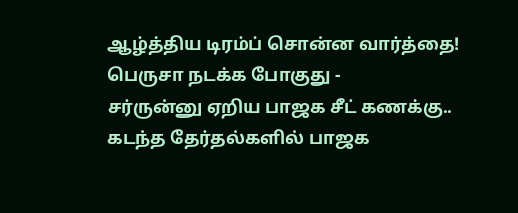ஆழ்த்திய டிரம்ப் சொன்ன வார்த்தை! பெருசா நடக்க போகுது -
சர்ருன்னு ஏறிய பாஜக சீட் கணக்கு.. கடந்த தேர்தல்களில் பாஜக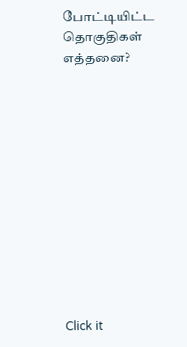போட்டியிட்ட தொகுதிகள் எத்தனை?












Click it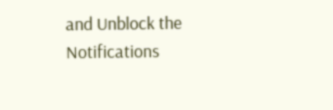and Unblock the Notifications